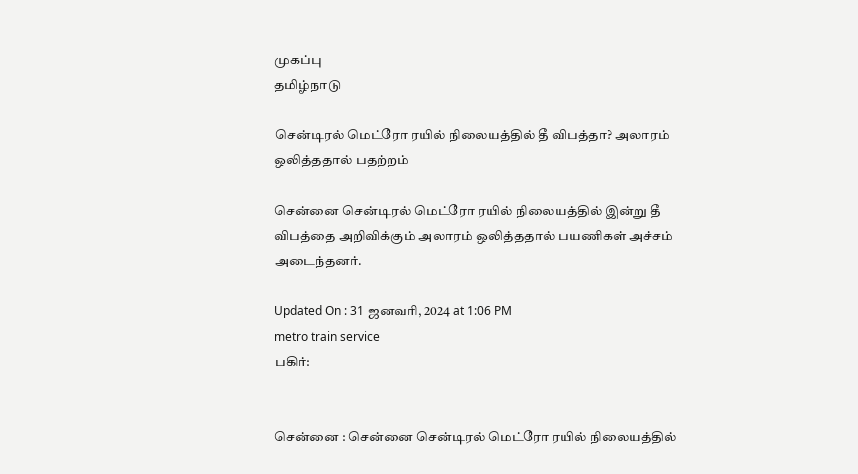முகப்பு
தமிழ்நாடு

சென்டிரல் மெட்ரோ ரயில் நிலையத்தில் தீ விபத்தா? அலாரம் ஒலித்ததால் பதற்றம்

சென்னை சென்டிரல் மெட்ரோ ரயில் நிலையத்தில் இன்று தீ விபத்தை அறிவிக்கும் அலாரம் ஒலித்ததால் பயணிகள் அச்சம் அடைந்தனர்.

Updated On : 31 ஜனவரி, 2024 at 1:06 PM
metro train service
பகிர்:


சென்னை : சென்னை சென்டிரல் மெட்ரோ ரயில் நிலையத்தில்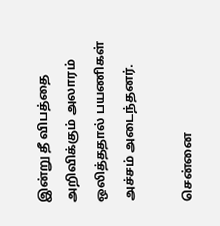இன்று தீ விபத்தை அறிவிக்கும் அலாரம் ஒலித்ததால் பயணிகள் அச்சம் அடைந்தனர்.

சென்னை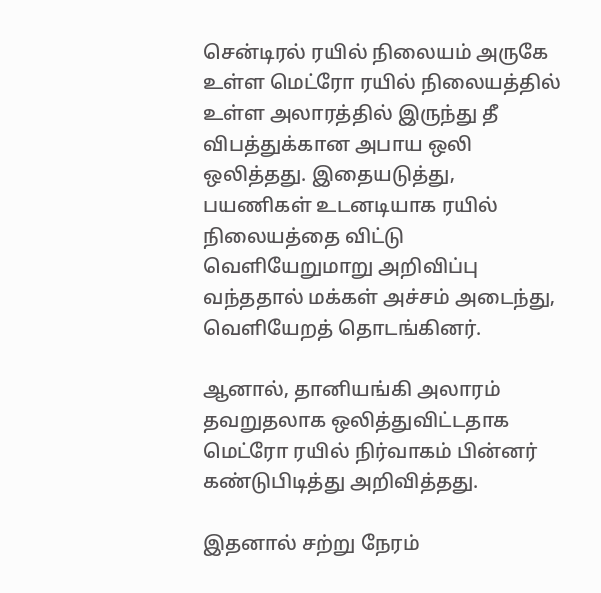சென்டிரல் ரயில் நிலையம் அருகே உள்ள மெட்ரோ ரயில் நிலையத்தில் உள்ள அலாரத்தில் இருந்து தீ விபத்துக்கான அபாய ஒலி ஒலித்தது. இதையடுத்து, பயணிகள் உடனடியாக ரயில் நிலையத்தை விட்டு வெளியேறுமாறு அறிவிப்பு வந்ததால் மக்கள் அச்சம் அடைந்து, வெளியேறத் தொடங்கினர்.

ஆனால், தானியங்கி அலாரம் தவறுதலாக ஒலித்துவிட்டதாக மெட்ரோ ரயில் நிர்வாகம் பின்னர் கண்டுபிடித்து அறிவித்தது.

இதனால் சற்று நேரம்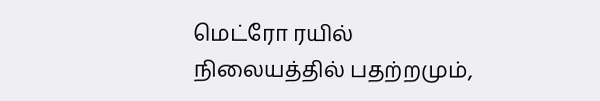மெட்ரோ ரயில் நிலையத்தில் பதற்றமும்,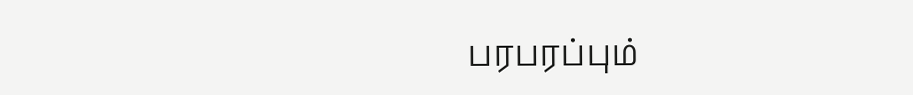பரபரப்பும்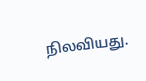நிலவியது.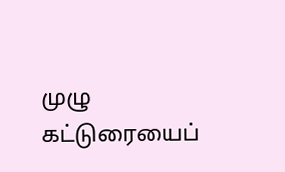முழு கட்டுரையைப்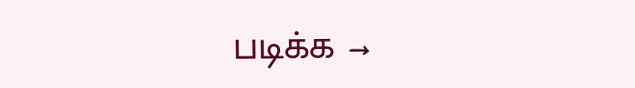படிக்க →